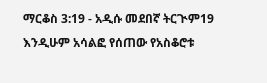ማርቆስ 3:19 - አዲሱ መደበኛ ትርጒም19 እንዲሁም አሳልፎ የሰጠው የአስቆሮቱ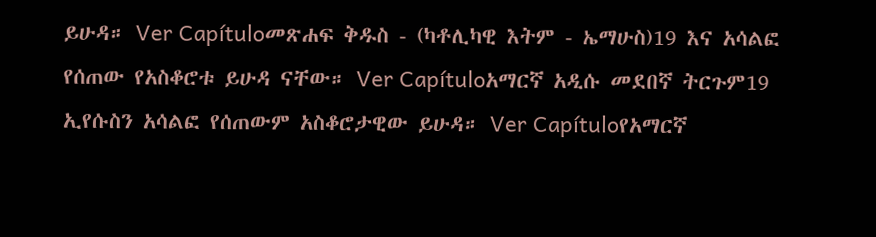ይሁዳ። Ver Capítuloመጽሐፍ ቅዱስ - (ካቶሊካዊ እትም - ኤማሁስ)19 እና አሳልፎ የሰጠው የአስቆሮቱ ይሁዳ ናቸው። Ver Capítuloአማርኛ አዲሱ መደበኛ ትርጉም19 ኢየሱስን አሳልፎ የሰጠውም አስቆሮታዊው ይሁዳ። Ver Capítuloየአማርኛ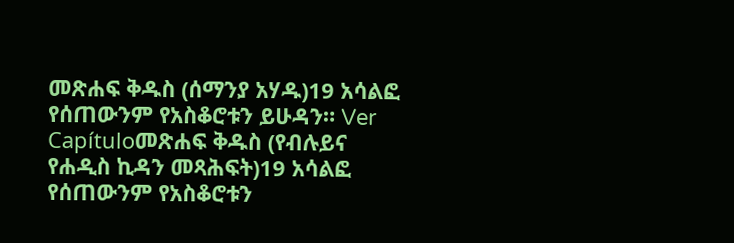መጽሐፍ ቅዱስ (ሰማንያ አሃዱ)19 አሳልፎ የሰጠውንም የአስቆሮቱን ይሁዳን። Ver Capítuloመጽሐፍ ቅዱስ (የብሉይና የሐዲስ ኪዳን መጻሕፍት)19 አሳልፎ የሰጠውንም የአስቆሮቱን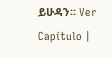ይሁዳን። Ver Capítulo |